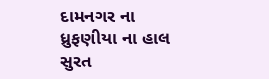દામનગર ના ધ્રુફણીયા ના હાલ સુરત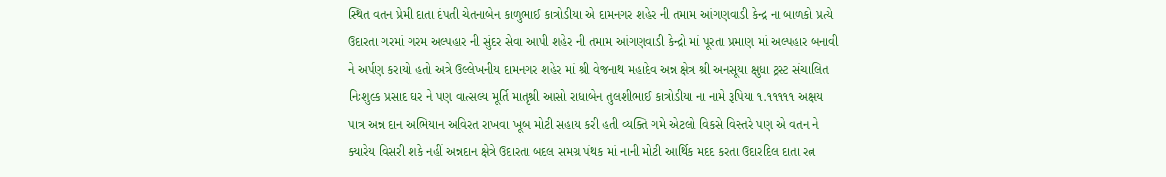સ્થિત વતન પ્રેમી દાતા દંપતી ચેતનાબેન કાળુભાઈ કાત્રોડીયા એ દામનગર શહેર ની તમામ આંગણવાડી કેન્દ્ર ના બાળકો પ્રત્યે ઉદારતા ગરમાં ગરમ અલ્પહાર ની સુંદર સેવા આપી શહેર ની તમામ આંગણવાડી કેન્દ્રો માં પૂરતા પ્રમાણ માં અલ્પહાર બનાવી ને અર્પણ કરાયો હતો અત્રે ઉલ્લેખનીય દામનગર શહેર માં શ્રી વેજનાથ મહાદેવ અન્ન ક્ષેત્ર શ્રી અનસૂયા ક્ષુધા ટ્રસ્ટ સંચાલિત નિઃશુલ્ક પ્રસાદ ઘર ને પણ વાત્સલ્ય મૂર્તિ માતૃશ્રી આસો રાધાબેન તુલશીભાઈ કાત્રોડીયા ના નામે રૂપિયા ૧.૧૧૧૧૧ અક્ષય પાત્ર અન્ન દાન અભિયાન અવિરત રાખવા ખૂબ મોટી સહાય કરી હતી વ્યક્તિ ગમે એટલો વિકસે વિસ્તરે પણ એ વતન ને ક્યારેય વિસરી શકે નહીં અન્નદાન ક્ષેત્રે ઉદારતા બદલ સમગ્ર પંથક માં નાની મોટી આર્થિક મદદ કરતા ઉદારદિલ દાતા રત્ન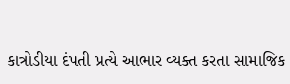કાત્રોડીયા દંપતી પ્રત્યે આભાર વ્યક્ત કરતા સામાજિક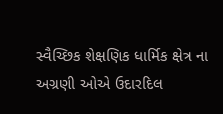સ્વૈચ્છિક શેક્ષણિક ધાર્મિક ક્ષેત્ર ના અગ્રણી ઓએ ઉદારદિલ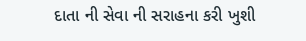દાતા ની સેવા ની સરાહના કરી ખુશી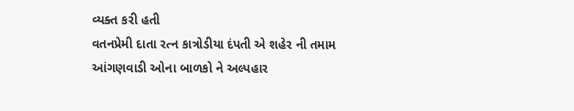વ્યક્ત કરી હતી
વતનપ્રેમી દાતા રત્ન કાત્રોડીયા દંપતી એ શહેર ની તમામ આંગણવાડી ઓના બાળકો ને અલ્પહાર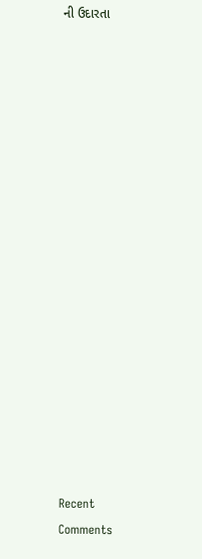ની ઉદારતા


















Recent Comments